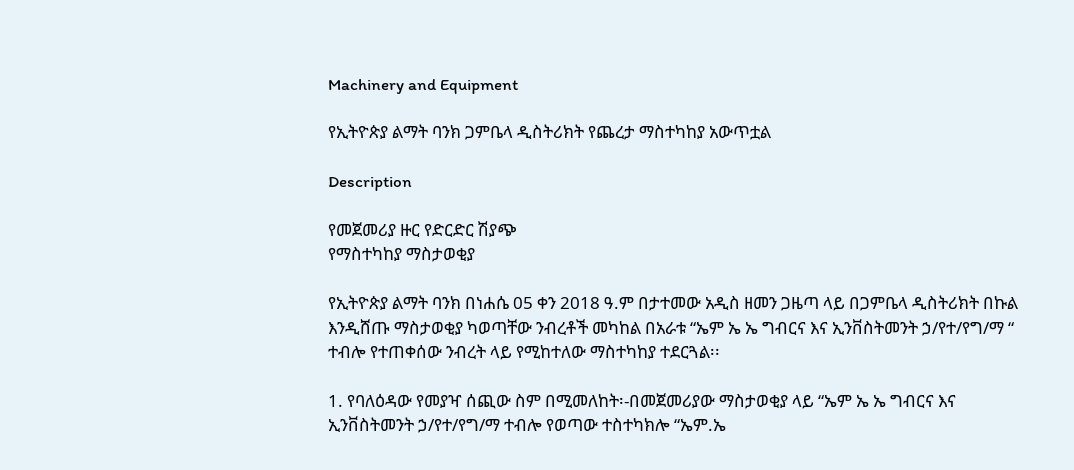Machinery and Equipment

የኢትዮጵያ ልማት ባንክ ጋምቤላ ዲስትሪክት የጨረታ ማስተካከያ አውጥቷል

Description

የመጀመሪያ ዙር የድርድር ሽያጭ
የማስተካከያ ማስታወቂያ

የኢትዮጵያ ልማት ባንክ በነሐሴ 05 ቀን 2018 ዓ.ም በታተመው አዲስ ዘመን ጋዜጣ ላይ በጋምቤላ ዲስትሪክት በኩል እንዲሸጡ ማስታወቂያ ካወጣቸው ንብረቶች መካከል በአራቱ “ኤም ኤ ኤ ግብርና እና ኢንቨስትመንት ኃ/የተ/የግ/ማ “ ተብሎ የተጠቀሰው ንብረት ላይ የሚከተለው ማስተካከያ ተደርጓል፡፡

1. የባለዕዳው የመያዣ ሰጪው ስም በሚመለከት፡-በመጀመሪያው ማስታወቂያ ላይ “ኤም ኤ ኤ ግብርና እና ኢንቨስትመንት ኃ/የተ/የግ/ማ ተብሎ የወጣው ተስተካክሎ “ኤም.ኤ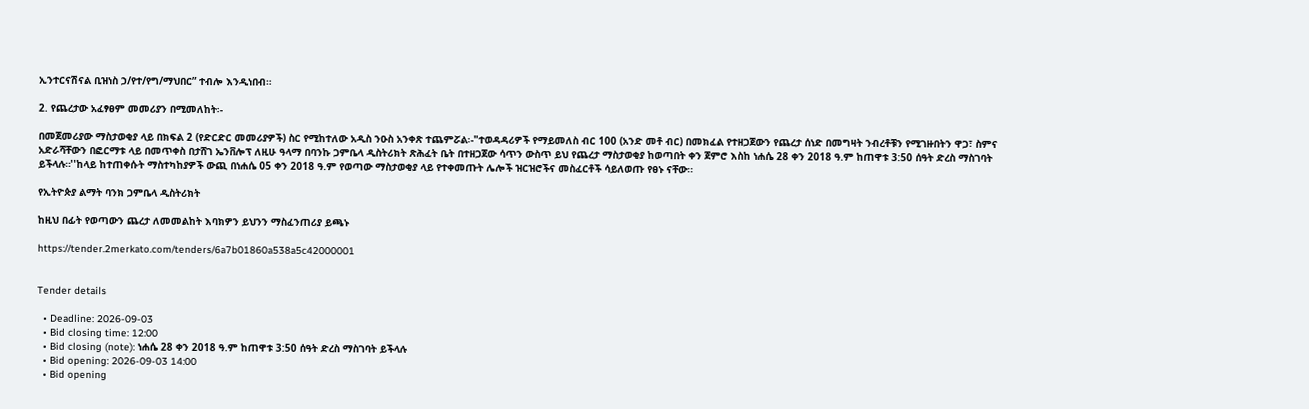ኢንተርናሽናል ቢዝነስ ኃ/የተ/የግ/ማህበር” ተብሎ እንዲነበብ።

2. የጨረታው አፈፃፀም መመሪያን በሚመለከት፡-

በመጀመሪያው ማስታወቂያ ላይ በክፍል 2 (የድርድር መመሪያዎች) ስር የሚከተለው አዲስ ንዑስ አንቀጽ ተጨምሯል፡-"ተወዳዳሪዎች የማይመለስ ብር 100 (አንድ መቶ ብር) በመክፈል የተዘጋጀውን የጨረታ ሰነድ በመግዛት ንብረቶቹን የሚገዙበትን ዋጋ፣ ስምና አድራሻቸውን በፎርማቱ ላይ በመጥቀስ በታሸገ ኤንቨሎፕ ለዚሁ ዓላማ በባንኩ ጋምቤላ ዲስትሪክት ጽሕፈት ቤት በተዘጋጀው ሳጥን ውስጥ ይህ የጨረታ ማስታወቂያ ከወጣበት ቀን ጀምሮ እስከ ነሐሴ 28 ቀን 2018 ዓ.ም ከጠዋቱ 3:50 ሰዓት ድረስ ማስገባት ይችላሉ።''ከላይ ከተጠቀሱት ማስተካከያዎች ውጪ በነሐሴ 05 ቀን 2018 ዓ.ም የወጣው ማስታወቂያ ላይ የተቀመጡት ሌሎች ዝርዝሮችና መስፈርቶች ሳይለወጡ የፀኑ ናቸው፡፡

የኢትዮጵያ ልማት ባንክ ጋምቤላ ዲስትሪክት

ከዚህ በፊት የወጣውን ጨረታ ለመመልከት እባክዎን ይህንን ማስፈንጠሪያ ይጫኑ

https://tender.2merkato.com/tenders/6a7b01860a538a5c42000001


Tender details

  • Deadline: 2026-09-03
  • Bid closing time: 12:00
  • Bid closing (note): ነሐሴ 28 ቀን 2018 ዓ.ም ከጠዋቱ 3:50 ሰዓት ድረስ ማስገባት ይችላሉ
  • Bid opening: 2026-09-03 14:00
  • Bid opening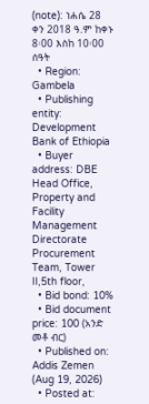(note): ነሐሴ 28 ቀን 2018 ዓ.ም ከቀኑ 8፡00 እስከ 10፡00 ሰዓት
  • Region: Gambela
  • Publishing entity: Development Bank of Ethiopia
  • Buyer address: DBE Head Office, Property and Facility Management Directorate Procurement Team, Tower II,5th floor,
  • Bid bond: 10%
  • Bid document price: 100 (አንድ መቶ ብር)
  • Published on: Addis Zemen (Aug 19, 2026)
  • Posted at: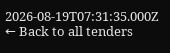2026-08-19T07:31:35.000Z
← Back to all tenders